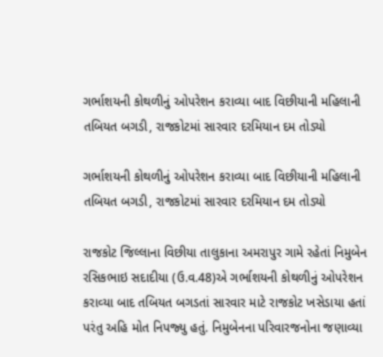ગર્ભાશયની કોથળીનું ઓપરેશન કરાવ્‍યા બાદ વિછીયાની મહિલાની તબિયત બગડી, રાજકોટમાં સારવાર દરમિયાન દમ તોડ્યો

ગર્ભાશયની કોથળીનું ઓપરેશન કરાવ્‍યા બાદ વિછીયાની મહિલાની તબિયત બગડી, રાજકોટમાં સારવાર દરમિયાન દમ તોડ્યો

રાજકોટ જિલ્લાના વિછીયા તાલુકાના અમરાપુર ગામે રહેતાં નિમુબેન રસિકભાઇ સદાદીયા (ઉ.વ.48)એ ગર્ભાશયની કોથળીનું ઓપરેશન કરાવ્‍યા બાદ તબિયત બગડતાં સારવાર માટે રાજકોટ ખસેડાયા હતાં પરંતુ અહિ મોત નિપજ્‍યુ હતું. નિમુબેનના પરિવારજનોના જણાવ્યા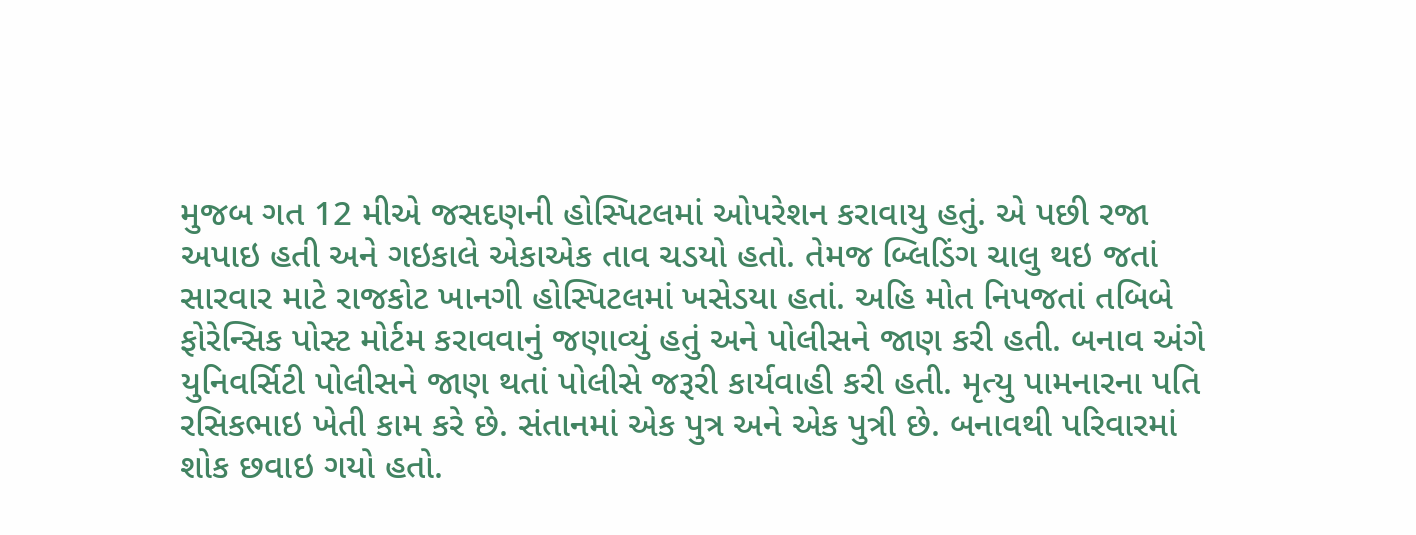મુજબ ગત 12 મીએ જસદણની હોસ્‍પિટલમાં ઓપરેશન કરાવાયુ હતું. એ પછી રજા અપાઇ હતી અને ગઇકાલે એકાએક તાવ ચડયો હતો. તેમજ બ્લિડિંગ ચાલુ થઇ જતાં સારવાર માટે રાજકોટ ખાનગી હોસ્‍પિટલમાં ખસેડયા હતાં. અહિ મોત નિપજતાં તબિબે ફોરેન્‍સિક પોસ્‍ટ મોર્ટમ કરાવવાનું જણાવ્‍યું હતું અને પોલીસને જાણ કરી હતી. બનાવ અંગે યુનિવર્સિટી પોલીસને જાણ થતાં પોલીસે જરૂરી કાર્યવાહી કરી હતી. મૃત્‍યુ પામનારના પતિ રસિકભાઇ ખેતી કામ કરે છે. સંતાનમાં એક પુત્ર અને એક પુત્રી છે. બનાવથી પરિવારમાં શોક છવાઇ ગયો હતો.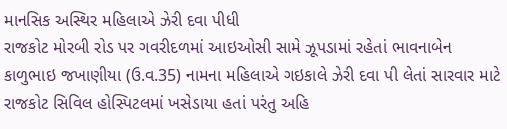માનસિક અસ્થિર મહિલાએ ઝેરી દવા પીધી
રાજકોટ મોરબી રોડ પર ગવરીદળમાં આઇઓસી સામે ઝૂપડામાં રહેતાં ભાવનાબેન કાળુભાઇ જખાણીયા (ઉ.વ.35) નામના મહિલાએ ગઇકાલે ઝેરી દવા પી લેતાં સારવાર માટે રાજકોટ સિવિલ હોસ્‍પિટલમાં ખસેડાયા હતાં પરંતુ અહિ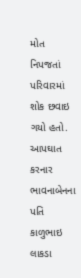મોત નિપજતાં પરિવારમાં શોક છવાઇ ગયો હતો. આપઘાત કરનાર ભાવનાબેનના પતિ કાળુભાઇ લાકડા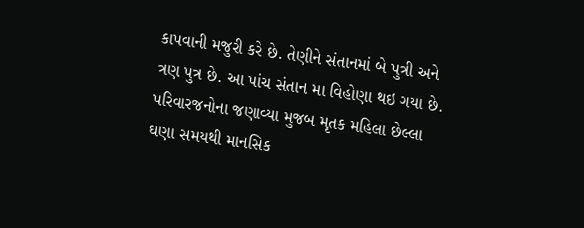કાપવાની મજુરી કરે છે. તેણીને સંતાનમાં બે પુત્રી અને ત્રણ પુત્ર છે. આ પાંચ સંતાન મા વિહોણા થઇ ગયા છે. પરિવારજનોના જણાવ્યા મુજબ મૃતક મહિલા છેલ્લા ઘણા સમયથી માનસિક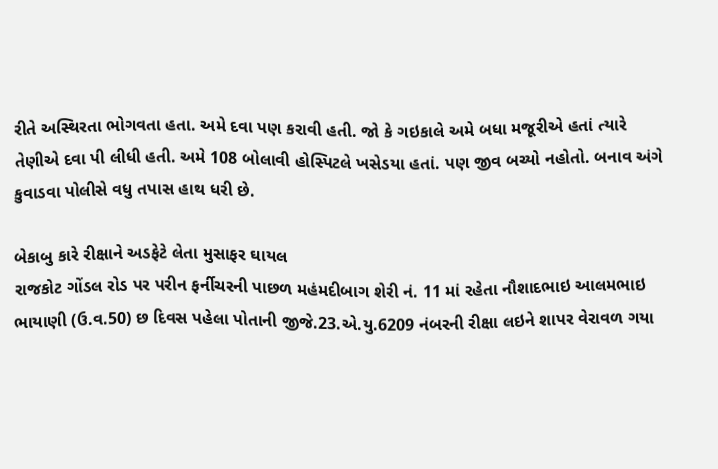રીતે અસ્થિરતા ભોગવતા હતા. અમે દવા પણ કરાવી હતી. જો કે ગઇકાલે અમે બધા મજૂરીએ હતાં ત્‍યારે તેણીએ દવા પી લીધી હતી. અમે 108 બોલાવી હોસ્‍પિટલે ખસેડયા હતાં. પણ જીવ બચ્‍યો નહોતો. બનાવ અંગે કુવાડવા પોલીસે વધુ તપાસ હાથ ધરી છે.

બેકાબુ કારે રીક્ષાને અડફેટે લેતા મુસાફર ઘાયલ
રાજકોટ ગોંડલ રોડ પર પરીન ફર્નીચરની પાછળ મહંમદીબાગ શેરી નં. 11 માં રહેતા નૌશાદભાઇ આલમભાઇ ભાયાણી (ઉ.વ.50) છ દિવસ પહેલા પોતાની જીજે.23.એ.યુ.6209 નંબરની રીક્ષા લઇને શાપર વેરાવળ ગયા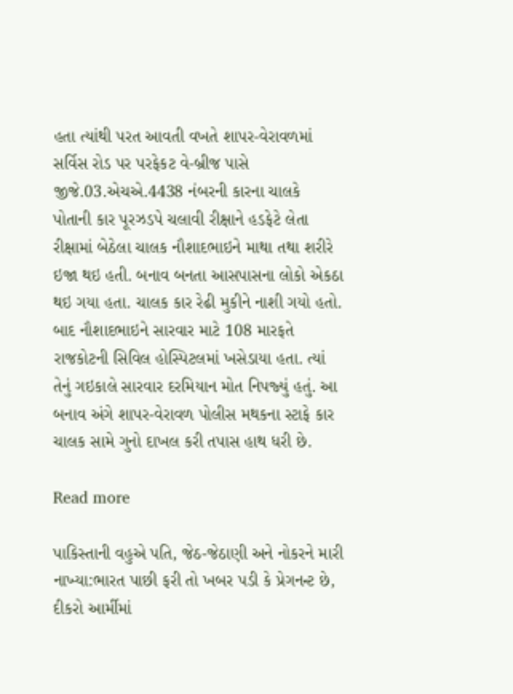હતા ત્‍યાંથી પરત આવતી વખતે શાપર-વેરાવળમાં સર્વિસ રોડ પર પરફેકટ વે-બ્રીજ પાસે જીજે.03.એચએ.4438 નંબરની કારના ચાલકે પોતાની કાર પૂરઝડપે ચલાવી રીક્ષાને હડફેટે લેતા રીક્ષામાં બેઠેલા ચાલક નૌશાદભાઇને માથા તથા શરીરે ઇજા થઇ હતી. બનાવ બનતા આસપાસના લોકો એકઠા થઇ ગયા હતા. ચાલક કાર રેઢી મુકીને નાશી ગયો હતો. બાદ નૌશાદભાઇને સારવાર માટે 108 મારફતે રાજકોટની સિવિલ હોસ્‍પિટલમાં ખસેડાયા હતા. ત્‍યાં તેનું ગઇકાલે સારવાર દરમિયાન મોત નિપજ્‍યું હતું. આ બનાવ અંગે શાપર-વેરાવળ પોલીસ મથકના સ્ટાફે કાર ચાલક સામે ગુનો દાખલ કરી તપાસ હાથ ધરી છે.

Read more

પાકિસ્તાની વહુએ પતિ, જેઠ-જેઠાણી અને નોકરને મારી નાખ્યા:ભારત પાછી ફરી તો ખબર પડી કે પ્રેગનન્ટ છે, દીકરો આર્મીમાં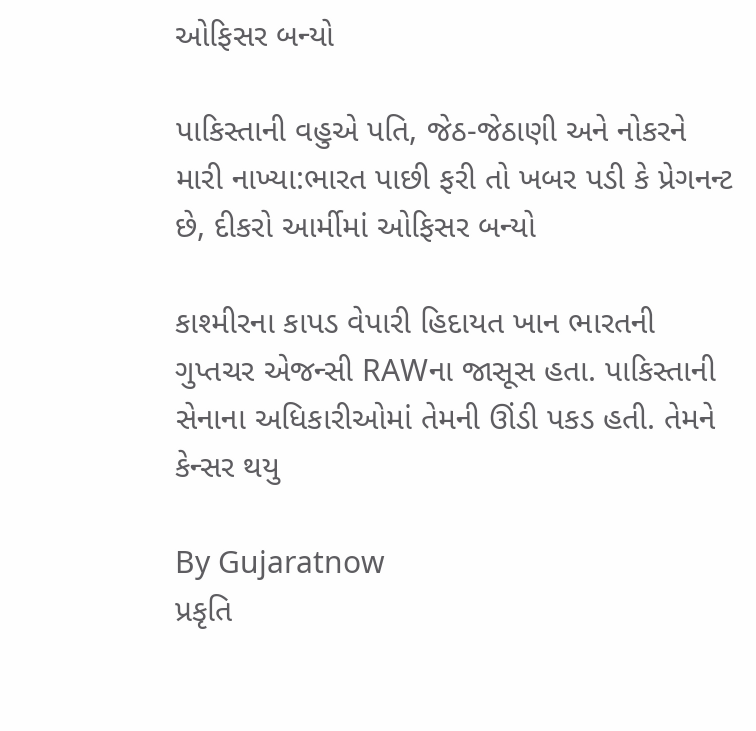ઓફિસર બન્યો

પાકિસ્તાની વહુએ પતિ, જેઠ-જેઠાણી અને નોકરને મારી નાખ્યા:ભારત પાછી ફરી તો ખબર પડી કે પ્રેગનન્ટ છે, દીકરો આર્મીમાં ઓફિસર બન્યો

કાશ્મીરના કાપડ વેપારી હિદાયત ખાન ભારતની ગુપ્તચર એજન્સી RAWના જાસૂસ હતા. પાકિસ્તાની સેનાના અધિકારીઓમાં તેમની ઊંડી પકડ હતી. તેમને કેન્સર થયુ

By Gujaratnow
પ્રકૃતિ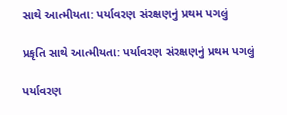સાથે આત્મીયતા: પર્યાવરણ સંરક્ષણનું પ્રથમ પગલું

પ્રકૃતિ સાથે આત્મીયતા: પર્યાવરણ સંરક્ષણનું પ્રથમ પગલું

પર્યાવરણ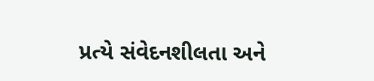પ્રત્યે સંવેદનશીલતા અને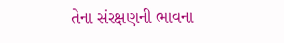તેના સંરક્ષણની ભાવના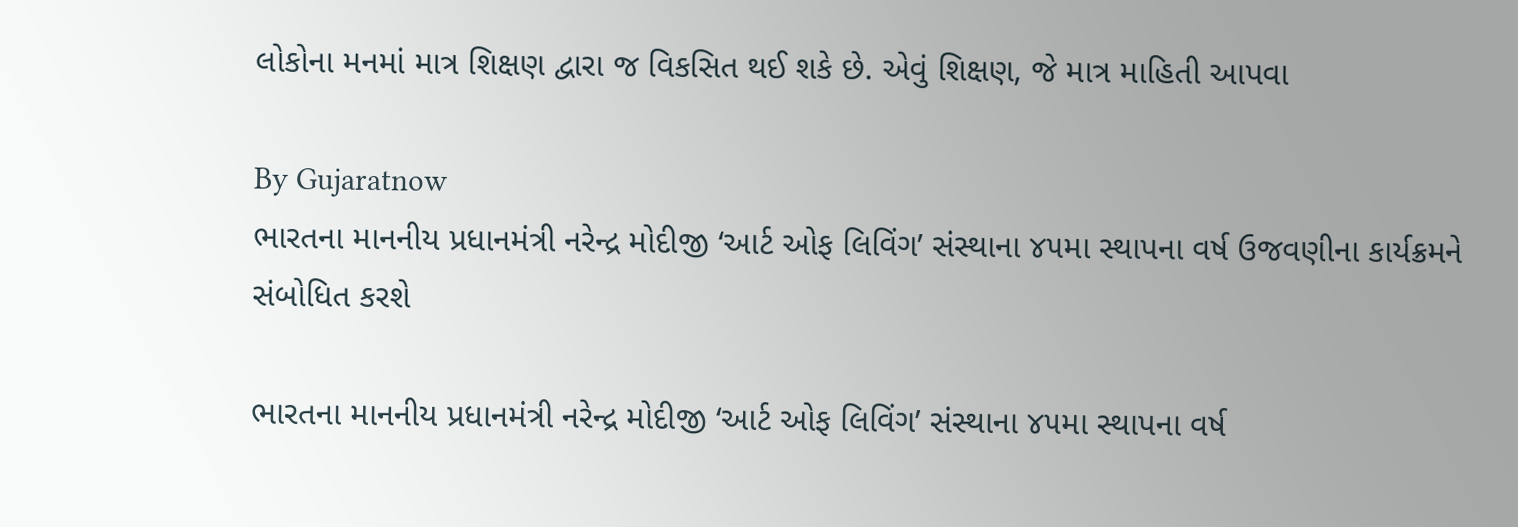લોકોના મનમાં માત્ર શિક્ષણ દ્વારા જ વિકસિત થઈ શકે છે. એવું શિક્ષણ, જે માત્ર માહિતી આપવા

By Gujaratnow
ભારતના માનનીય પ્રધાનમંત્રી નરેન્દ્ર મોદીજી ‘આર્ટ ઓફ લિવિંગ’ સંસ્થાના ૪૫મા સ્થાપના વર્ષ ઉજવણીના કાર્યક્રમને સંબોધિત કરશે

ભારતના માનનીય પ્રધાનમંત્રી નરેન્દ્ર મોદીજી ‘આર્ટ ઓફ લિવિંગ’ સંસ્થાના ૪૫મા સ્થાપના વર્ષ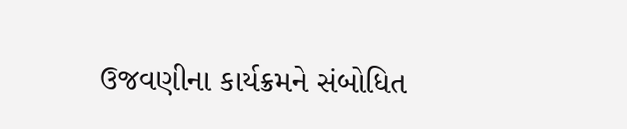ઉજવણીના કાર્યક્રમને સંબોધિત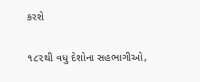કરશે

૧૮૨થી વધુ દેશોના સહભાગીઓ,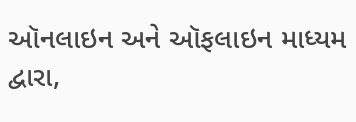ઑનલાઇન અને ઑફલાઇન માધ્યમ દ્વારા,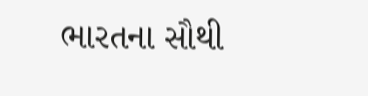ભારતના સૌથી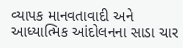વ્યાપક માનવતાવાદી અને આધ્યાત્મિક આંદોલનના સાડા ચાર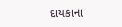દાયકાના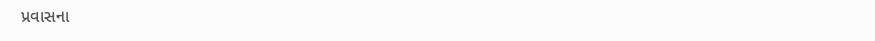પ્રવાસના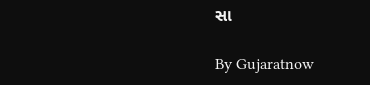સા

By Gujaratnow